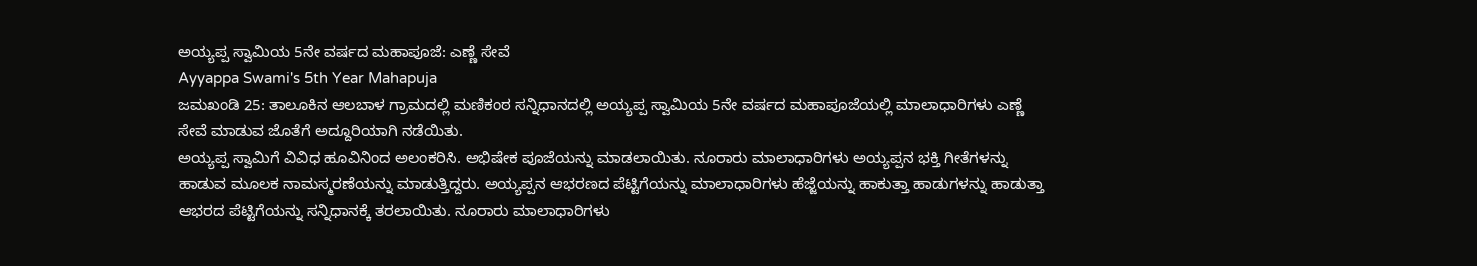ಅಯ್ಯಪ್ಪ ಸ್ವಾಮಿಯ 5ನೇ ವರ್ಷದ ಮಹಾಪೂಜೆ: ಎಣ್ಣೆ ಸೇವೆ
Ayyappa Swami's 5th Year Mahapuja
ಜಮಖಂಡಿ 25: ತಾಲೂಕಿನ ಆಲಬಾಳ ಗ್ರಾಮದಲ್ಲಿ ಮಣಿಕಂಠ ಸನ್ನಿಧಾನದಲ್ಲಿ ಅಯ್ಯಪ್ಪ ಸ್ವಾಮಿಯ 5ನೇ ವರ್ಷದ ಮಹಾಪೂಜೆಯಲ್ಲಿ ಮಾಲಾಧಾರಿಗಳು ಎಣ್ಣೆ
ಸೇವೆ ಮಾಡುವ ಜೊತೆಗೆ ಅದ್ದೂರಿಯಾಗಿ ನಡೆಯಿತು.
ಅಯ್ಯಪ್ಪ ಸ್ವಾಮಿಗೆ ವಿವಿಧ ಹೂವಿನಿಂದ ಅಲಂಕರಿಸಿ. ಅಭಿಷೇಕ ಪೂಜೆಯನ್ನು ಮಾಡಲಾಯಿತು. ನೂರಾರು ಮಾಲಾಧಾರಿಗಳು ಅಯ್ಯಪ್ಪನ ಭಕ್ತಿ ಗೀತೆಗಳನ್ನು ಹಾಡುವ ಮೂಲಕ ನಾಮಸ್ಮರಣೆಯನ್ನು ಮಾಡುತ್ತಿದ್ದರು. ಅಯ್ಯಪ್ಪನ ಆಭರಣದ ಪೆಟ್ಟಿಗೆಯನ್ನು ಮಾಲಾಧಾರಿಗಳು ಹೆಜ್ಜೆಯನ್ನು ಹಾಕುತ್ತಾ ಹಾಡುಗಳನ್ನು ಹಾಡುತ್ತಾ ಆಭರದ ಪೆಟ್ಟಿಗೆಯನ್ನು ಸನ್ನಿಧಾನಕ್ಕೆ ತರಲಾಯಿತು. ನೂರಾರು ಮಾಲಾಧಾರಿಗಳು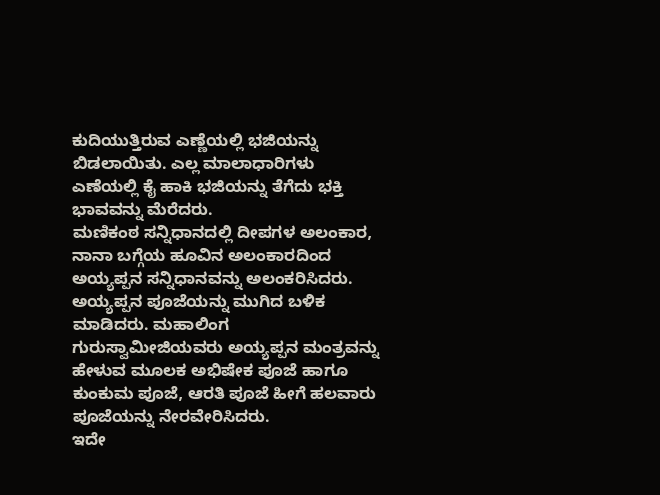ಕುದಿಯುತ್ತಿರುವ ಎಣ್ಣೆಯಲ್ಲಿ ಭಜಿಯನ್ನು ಬಿಡಲಾಯಿತು. ಎಲ್ಲ ಮಾಲಾಧಾರಿಗಳು ಎಣೆಯಲ್ಲಿ ಕೈ ಹಾಕಿ ಭಜಿಯನ್ನು ತೆಗೆದು ಭಕ್ತಿ ಭಾವವನ್ನು ಮೆರೆದರು.
ಮಣಿಕಂಠ ಸನ್ನಿಧಾನದಲ್ಲಿ ದೀಪಗಳ ಅಲಂಕಾರ, ನಾನಾ ಬಗ್ಗೆಯ ಹೂವಿನ ಅಲಂಕಾರದಿಂದ ಅಯ್ಯಪ್ಪನ ಸನ್ನಿಧಾನವನ್ನು ಅಲಂಕರಿಸಿದರು. ಅಯ್ಯಪ್ಪನ ಪೂಜೆಯನ್ನು ಮುಗಿದ ಬಳಿಕ ಮಾಡಿದರು. ಮಹಾಲಿಂಗ ಗುರುಸ್ವಾಮೀಜಿಯವರು ಅಯ್ಯಪ್ಪನ ಮಂತ್ರವನ್ನು ಹೇಳುವ ಮೂಲಕ ಅಭಿಷೇಕ ಪೂಜೆ ಹಾಗೂ ಕುಂಕುಮ ಪೂಜೆ, ಆರತಿ ಪೂಜೆ ಹೀಗೆ ಹಲವಾರು ಪೂಜೆಯನ್ನು ನೇರವೇರಿಸಿದರು.
ಇದೇ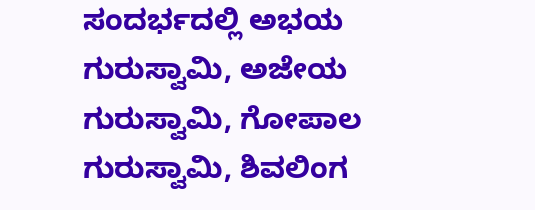ಸಂದರ್ಭದಲ್ಲಿ ಅಭಯ ಗುರುಸ್ವಾಮಿ, ಅಜೇಯ ಗುರುಸ್ವಾಮಿ, ಗೋಪಾಲ ಗುರುಸ್ವಾಮಿ, ಶಿವಲಿಂಗ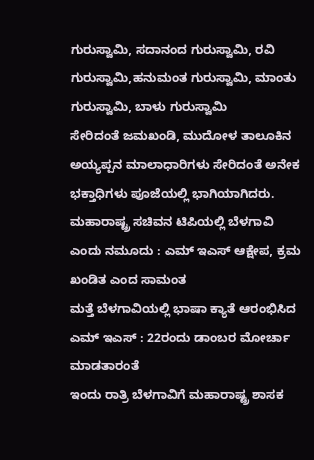ಗುರುಸ್ವಾಮಿ, ಸದಾನಂದ ಗುರುಸ್ವಾಮಿ, ರವಿ ಗುರುಸ್ವಾಮಿ,ಹನುಮಂತ ಗುರುಸ್ವಾಮಿ, ಮಾಂತು ಗುರುಸ್ವಾಮಿ, ಬಾಳು ಗುರುಸ್ವಾಮಿ
ಸೇರಿದಂತೆ ಜಮಖಂಡಿ, ಮುದೋಳ ತಾಲೂಕಿನ ಅಯ್ಯಪ್ಪನ ಮಾಲಾಧಾರಿಗಳು ಸೇರಿದಂತೆ ಅನೇಕ ಭಕ್ತಾಧಿಗಳು ಪೂಜೆಯಲ್ಲಿ ಭಾಗಿಯಾಗಿದರು.
ಮಹಾರಾಷ್ಟ್ರ ಸಚಿವನ ಟಿಪಿಯಲ್ಲಿ ಬೆಳಗಾವಿ ಎಂದು ನಮೂದು : ಎಮ್ ಇಎಸ್ ಆಕ್ಷೇಪ, ಕ್ರಮ ಖಂಡಿತ ಎಂದ ಸಾಮಂತ
ಮತ್ತೆ ಬೆಳಗಾವಿಯಲ್ಲಿ ಭಾಷಾ ಕ್ಯಾತೆ ಆರಂಭಿಸಿದ ಎಮ್ ಇಎಸ್ : 22ರಂದು ಡಾಂಬರ ಮೋರ್ಚಾ ಮಾಡತಾರಂತೆ
ಇಂದು ರಾತ್ರಿ ಬೆಳಗಾವಿಗೆ ಮಹಾರಾಷ್ಟ್ರ ಶಾಸಕ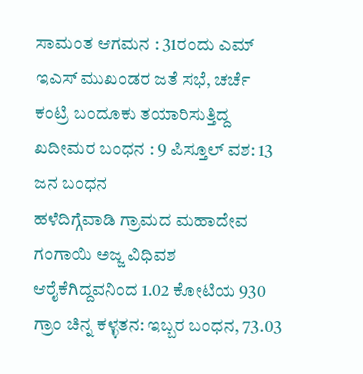ಸಾಮಂತ ಆಗಮನ : 31ರಂದು ಎಮ್ ಇಎಸ್ ಮುಖಂಡರ ಜತೆ ಸಭೆ, ಚರ್ಚೆ
ಕಂಟ್ರಿ ಬಂದೂಕು ತಯಾರಿಸುತ್ತಿದ್ದ ಖದೀಮರ ಬಂಧನ : 9 ಪಿಸ್ತೂಲ್ ವಶ: 13 ಜನ ಬಂಧನ
ಹಳೆದಿಗ್ಗೆವಾಡಿ ಗ್ರಾಮದ ಮಹಾದೇವ ಗಂಗಾಯಿ ಅಜ್ಜ ವಿಧಿವಶ
ಆರೈಕೆಗಿದ್ದವನಿಂದ 1.02 ಕೋಟಿಯ 930 ಗ್ರಾಂ ಚಿನ್ನ ಕಳ್ಳತನ: ಇಬ್ಬರ ಬಂಧನ, 73.03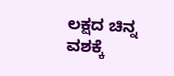ಲಕ್ಷದ ಚಿನ್ನ ವಶಕ್ಕೆ